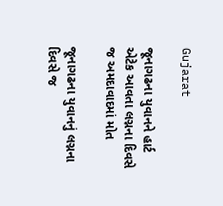Gujarat

જૂનાગઢના યુવાનને હાર્ટ એટેક આવતા લગ્નના દિવસે જ અમદાવાદમાં મોત

જૂનાગઢના યુવાનનું લગ્નના દિવસે જ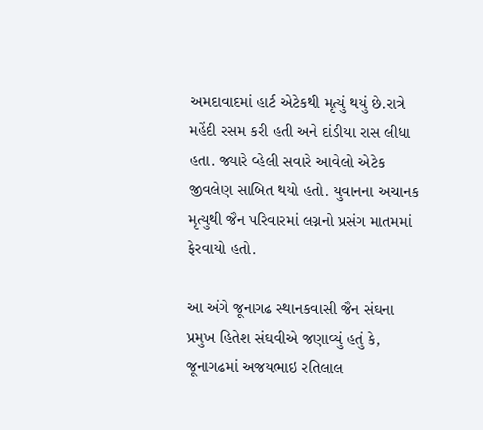અમદાવાદમાં હાર્ટ એટેકથી મૃત્યું થયું છે.રાત્રે મહેંદી રસમ કરી હતી અને દાંડીયા રાસ લીધા હતા. જ્યારે વ્હેલી સવારે આવેલો એટેક જીવલેણ સાબિત થયો હતો. યુવાનના અચાનક મૃત્યુથી જૈન પરિવારમાં લગ્નનો પ્રસંગ માતમમાં ફેરવાયો હતો.

આ અંગે જૂનાગઢ સ્થાનકવાસી જૈન સંઘના પ્રમુખ હિતેશ સંઘવીએ જણાવ્યું હતું કે, જૂનાગઢમાં અજયભાઇ રતિલાલ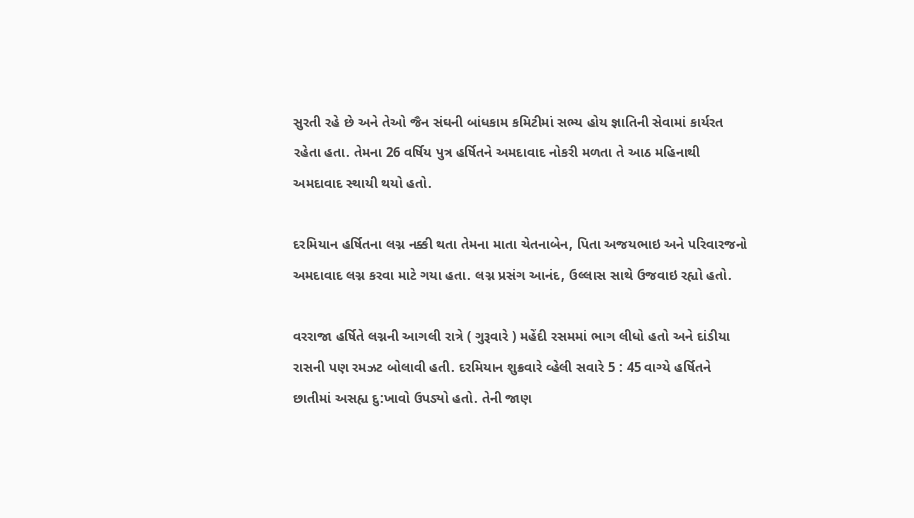સુરતી રહે છે અને તેઓ જૈન સંઘની બાંધકામ કમિટીમાં સભ્ય હોય જ્ઞાતિની સેવામાં કાર્યરત રહેતા હતા. તેમના 26 વર્ષિય પુત્ર હર્ષિતને અમદાવાદ નોકરી મળતા તે આઠ મહિનાથી અમદાવાદ સ્થાયી થયો હતો.

દરમિયાન હર્ષિતના લગ્ન નક્કી થતા તેમના માતા ચેતનાબેન, પિતા અજયભાઇ અને પરિવારજનો અમદાવાદ લગ્ન કરવા માટે ગયા હતા. લગ્ન પ્રસંગ આનંદ, ઉલ્લાસ સાથે ઉજવાઇ રહ્યો હતો.

વરરાજા હર્ષિતે લગ્નની આગલી રાત્રે ( ગુરૂવારે ) મહેંદી રસમમાં ભાગ લીધો હતો અને દાંડીયા રાસની પણ રમઝટ બોલાવી હતી. દરમિયાન શુક્રવારે વ્હેલી સવારે 5 : 45 વાગ્યે હર્ષિતને છાતીમાં અસહ્ય દુ:ખાવો ઉપડ્યો હતો. તેની જાણ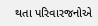થતા પરિવારજનોએ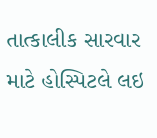તાત્કાલીક સારવાર માટે હોસ્પિટલે લઇ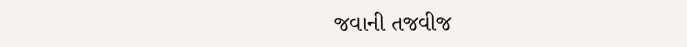જવાની તજવીજ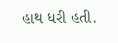હાથ ધરી હતી.